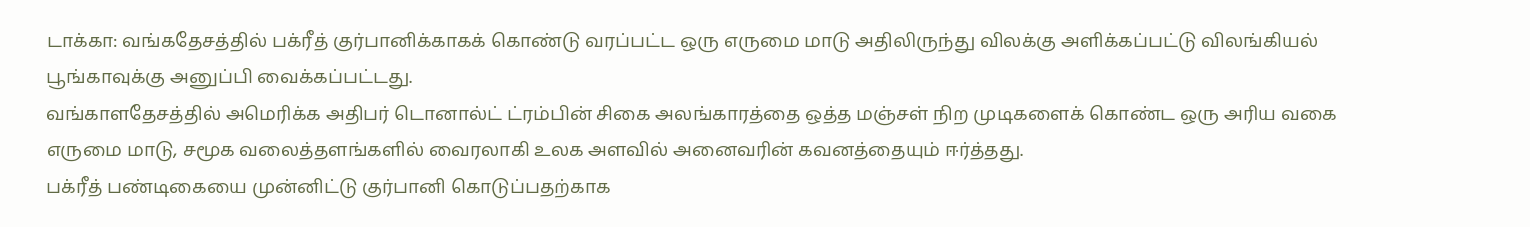டாக்கா: வங்கதேசத்தில் பக்ரீத் குர்பானிக்காகக் கொண்டு வரப்பட்ட ஒரு எருமை மாடு அதிலிருந்து விலக்கு அளிக்கப்பட்டு விலங்கியல் பூங்காவுக்கு அனுப்பி வைக்கப்பட்டது.
வங்காளதேசத்தில் அமெரிக்க அதிபர் டொனால்ட் ட்ரம்பின் சிகை அலங்காரத்தை ஒத்த மஞ்சள் நிற முடிகளைக் கொண்ட ஒரு அரிய வகை எருமை மாடு, சமூக வலைத்தளங்களில் வைரலாகி உலக அளவில் அனைவரின் கவனத்தையும் ஈர்த்தது.
பக்ரீத் பண்டிகையை முன்னிட்டு குர்பானி கொடுப்பதற்காக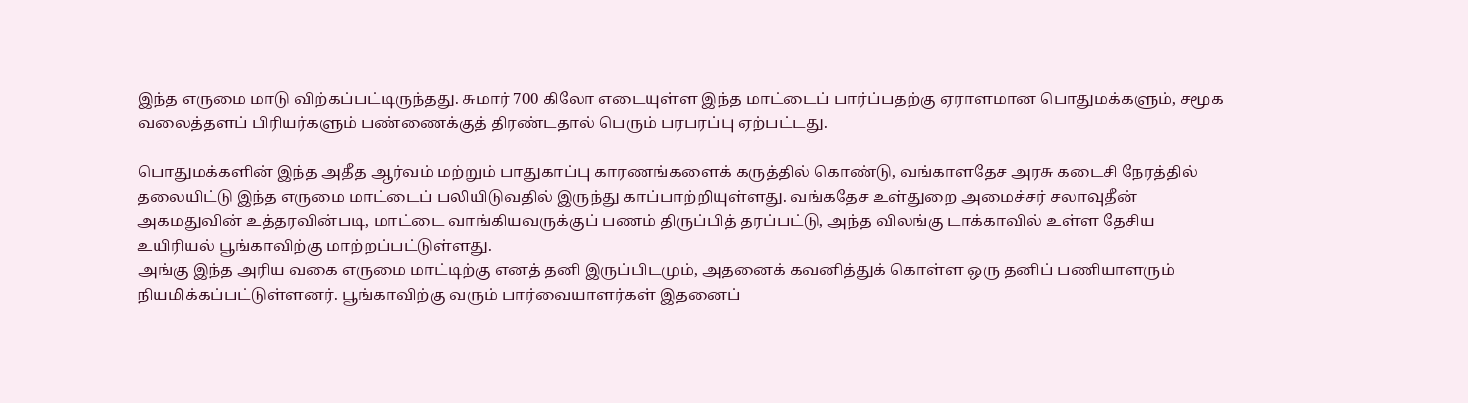இந்த எருமை மாடு விற்கப்பட்டிருந்தது. சுமார் 700 கிலோ எடையுள்ள இந்த மாட்டைப் பார்ப்பதற்கு ஏராளமான பொதுமக்களும், சமூக வலைத்தளப் பிரியர்களும் பண்ணைக்குத் திரண்டதால் பெரும் பரபரப்பு ஏற்பட்டது.

பொதுமக்களின் இந்த அதீத ஆர்வம் மற்றும் பாதுகாப்பு காரணங்களைக் கருத்தில் கொண்டு, வங்காளதேச அரசு கடைசி நேரத்தில் தலையிட்டு இந்த எருமை மாட்டைப் பலியிடுவதில் இருந்து காப்பாற்றியுள்ளது. வங்கதேச உள்துறை அமைச்சர் சலாவுதீன் அகமதுவின் உத்தரவின்படி, மாட்டை வாங்கியவருக்குப் பணம் திருப்பித் தரப்பட்டு, அந்த விலங்கு டாக்காவில் உள்ள தேசிய உயிரியல் பூங்காவிற்கு மாற்றப்பட்டுள்ளது.
அங்கு இந்த அரிய வகை எருமை மாட்டிற்கு எனத் தனி இருப்பிடமும், அதனைக் கவனித்துக் கொள்ள ஒரு தனிப் பணியாளரும் நியமிக்கப்பட்டுள்ளனர். பூங்காவிற்கு வரும் பார்வையாளர்கள் இதனைப்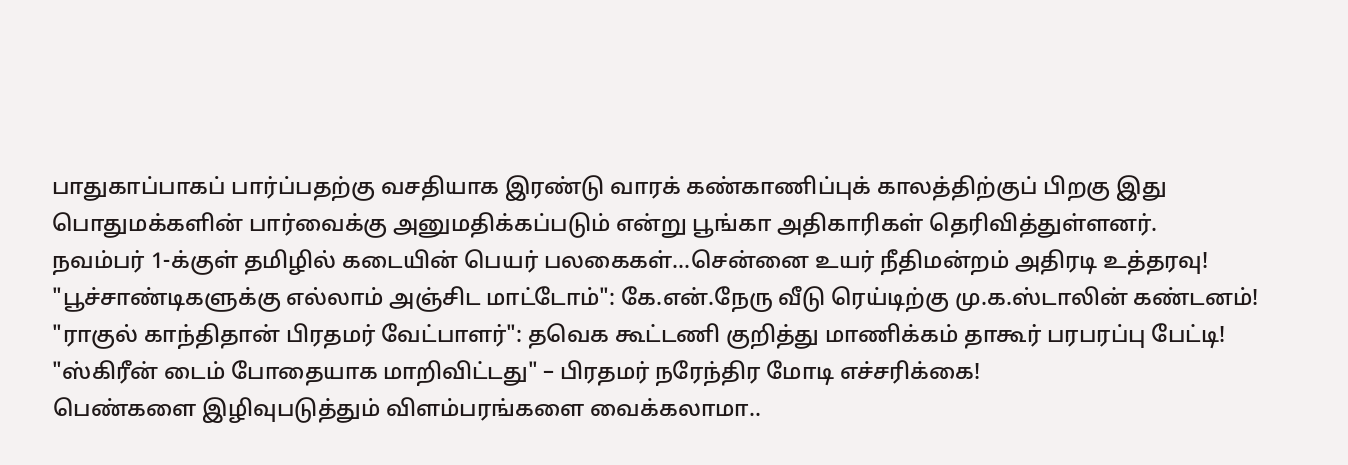பாதுகாப்பாகப் பார்ப்பதற்கு வசதியாக இரண்டு வாரக் கண்காணிப்புக் காலத்திற்குப் பிறகு இது பொதுமக்களின் பார்வைக்கு அனுமதிக்கப்படும் என்று பூங்கா அதிகாரிகள் தெரிவித்துள்ளனர்.
நவம்பர் 1-க்குள் தமிழில் கடையின் பெயர் பலகைகள்...சென்னை உயர் நீதிமன்றம் அதிரடி உத்தரவு!
"பூச்சாண்டிகளுக்கு எல்லாம் அஞ்சிட மாட்டோம்": கே.என்.நேரு வீடு ரெய்டிற்கு மு.க.ஸ்டாலின் கண்டனம்!
"ராகுல் காந்திதான் பிரதமர் வேட்பாளர்": தவெக கூட்டணி குறித்து மாணிக்கம் தாகூர் பரபரப்பு பேட்டி!
"ஸ்கிரீன் டைம் போதையாக மாறிவிட்டது" – பிரதமர் நரேந்திர மோடி எச்சரிக்கை!
பெண்களை இழிவுபடுத்தும் விளம்பரங்களை வைக்கலாமா..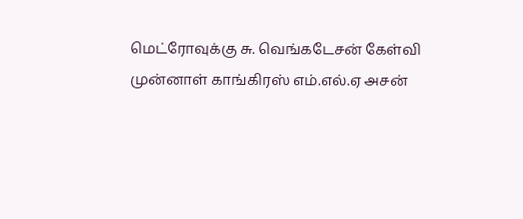மெட்ரோவுக்கு சு. வெங்கடேசன் கேள்வி
முன்னாள் காங்கிரஸ் எம்.எல்.ஏ அசன்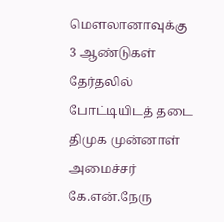மௌலானாவுக்கு 3 ஆண்டுகள் தேர்தலில் போட்டியிடத் தடை
திமுக முன்னாள் அமைச்சர் கே.என்.நேரு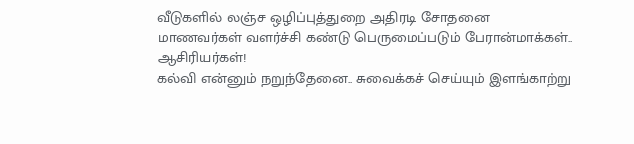வீடுகளில் லஞ்ச ஒழிப்புத்துறை அதிரடி சோதனை
மாணவர்கள் வளர்ச்சி கண்டு பெருமைப்படும் பேரான்மாக்கள்.. ஆசிரியர்கள்!
கல்வி என்னும் நறுந்தேனை.. சுவைக்கச் செய்யும் இளங்காற்று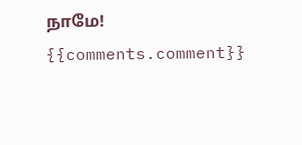நாமே!
{{comments.comment}}